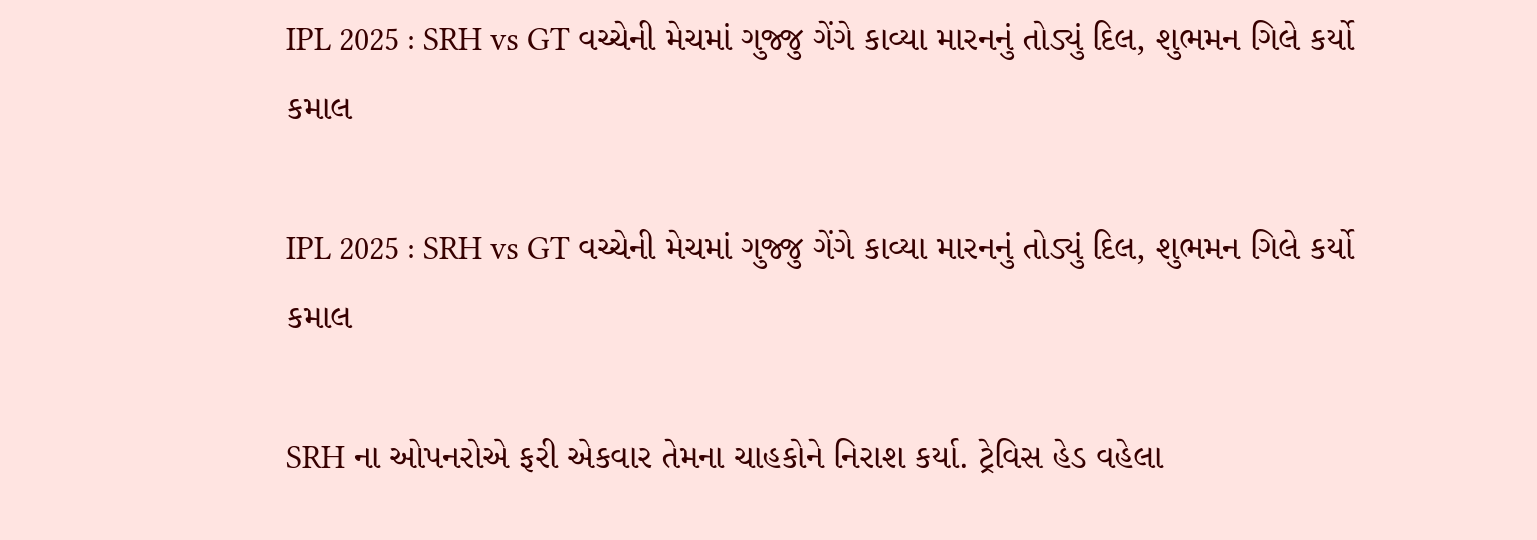IPL 2025 : SRH vs GT વચ્ચેની મેચમાં ગુજ્જુ ગેંગે કાવ્યા મારનનું તોડ્યું દિલ, શુભમન ગિલે કર્યો કમાલ

IPL 2025 : SRH vs GT વચ્ચેની મેચમાં ગુજ્જુ ગેંગે કાવ્યા મારનનું તોડ્યું દિલ, શુભમન ગિલે કર્યો કમાલ

SRH ના ઓપનરોએ ફરી એકવાર તેમના ચાહકોને નિરાશ કર્યા. ટ્રેવિસ હેડ વહેલા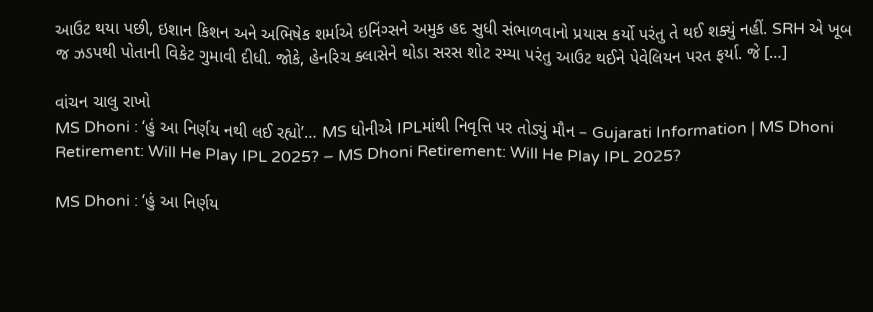આઉટ થયા પછી, ઇશાન કિશન અને અભિષેક શર્માએ ઇનિંગ્સને અમુક હદ સુધી સંભાળવાનો પ્રયાસ કર્યો પરંતુ તે થઈ શક્યું નહીં. SRH એ ખૂબ જ ઝડપથી પોતાની વિકેટ ગુમાવી દીધી. જોકે, હેનરિચ ક્લાસેને થોડા સરસ શોટ રમ્યા પરંતુ આઉટ થઈને પેવેલિયન પરત ફર્યા. જે […]

વાંચન ચાલુ રાખો
MS Dhoni : ‘હું આ નિર્ણય નથી લઈ રહ્યો’… MS ધોનીએ IPLમાંથી નિવૃત્તિ પર તોડ્યું મૌન – Gujarati Information | MS Dhoni Retirement: Will He Play IPL 2025? – MS Dhoni Retirement: Will He Play IPL 2025?

MS Dhoni : ‘હું આ નિર્ણય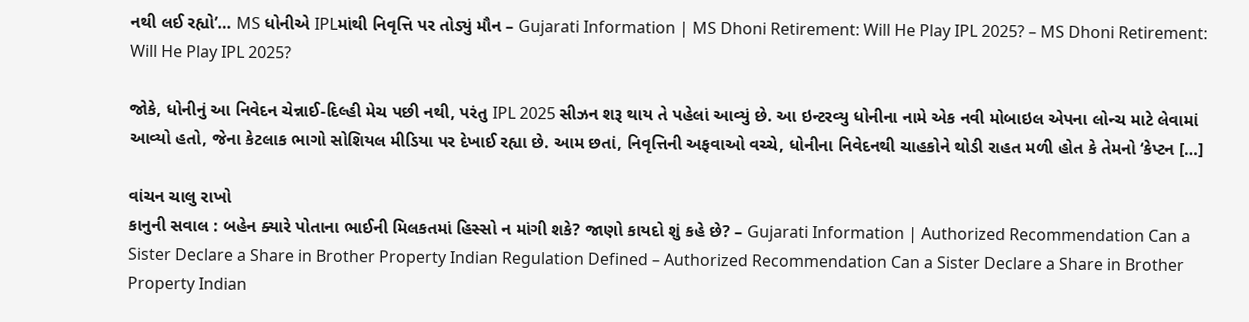નથી લઈ રહ્યો’… MS ધોનીએ IPLમાંથી નિવૃત્તિ પર તોડ્યું મૌન – Gujarati Information | MS Dhoni Retirement: Will He Play IPL 2025? – MS Dhoni Retirement: Will He Play IPL 2025?

જોકે, ધોનીનું આ નિવેદન ચેન્નાઈ-દિલ્હી મેચ પછી નથી, પરંતુ IPL 2025 સીઝન શરૂ થાય તે પહેલાં આવ્યું છે. આ ઇન્ટરવ્યુ ધોનીના નામે એક નવી મોબાઇલ એપના લોન્ચ માટે લેવામાં આવ્યો હતો, જેના કેટલાક ભાગો સોશિયલ મીડિયા પર દેખાઈ રહ્યા છે. આમ છતાં, નિવૃત્તિની અફવાઓ વચ્ચે, ધોનીના નિવેદનથી ચાહકોને થોડી રાહત મળી હોત કે તેમનો ‘કેપ્ટન […]

વાંચન ચાલુ રાખો
કાનુની સવાલ : બહેન ક્યારે પોતાના ભાઈની મિલકતમાં હિસ્સો ન માંગી શકે? જાણો કાયદો શું કહે છે? – Gujarati Information | Authorized Recommendation Can a Sister Declare a Share in Brother Property Indian Regulation Defined – Authorized Recommendation Can a Sister Declare a Share in Brother Property Indian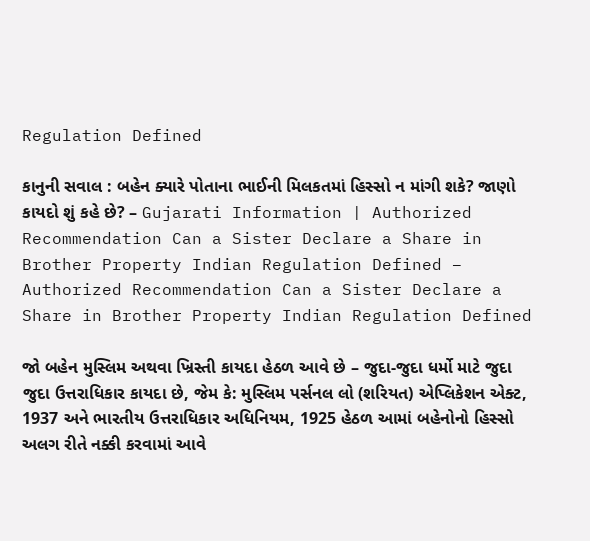Regulation Defined

કાનુની સવાલ : બહેન ક્યારે પોતાના ભાઈની મિલકતમાં હિસ્સો ન માંગી શકે? જાણો કાયદો શું કહે છે? – Gujarati Information | Authorized Recommendation Can a Sister Declare a Share in Brother Property Indian Regulation Defined – Authorized Recommendation Can a Sister Declare a Share in Brother Property Indian Regulation Defined

જો બહેન મુસ્લિમ અથવા ખ્રિસ્તી કાયદા હેઠળ આવે છે – જુદા-જુદા ધર્મો માટે જુદા જુદા ઉત્તરાધિકાર કાયદા છે, જેમ કે: મુસ્લિમ પર્સનલ લો (શરિયત) એપ્લિકેશન એક્ટ, 1937 અને ભારતીય ઉત્તરાધિકાર અધિનિયમ, 1925 હેઠળ આમાં બહેનોનો હિસ્સો અલગ રીતે નક્કી કરવામાં આવે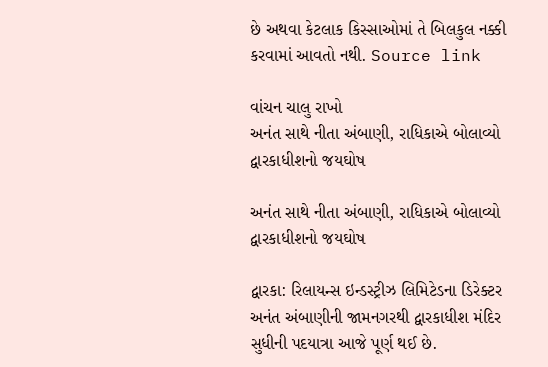છે અથવા કેટલાક કિસ્સાઓમાં તે બિલકુલ નક્કી કરવામાં આવતો નથી. Source link

વાંચન ચાલુ રાખો
અનંત સાથે નીતા અંબાણી, રાધિકાએ બોલાવ્યો દ્વારકાધીશનો જયઘોષ

અનંત સાથે નીતા અંબાણી, રાધિકાએ બોલાવ્યો દ્વારકાધીશનો જયઘોષ

દ્વારકા: રિલાયન્સ ઇન્ડસ્ટ્રીઝ લિમિટેડના ડિરેક્ટર અનંત અંબાણીની જામનગરથી દ્વારકાધીશ મંદિર સુધીની પદયાત્રા આજે પૂર્ણ થઈ છે.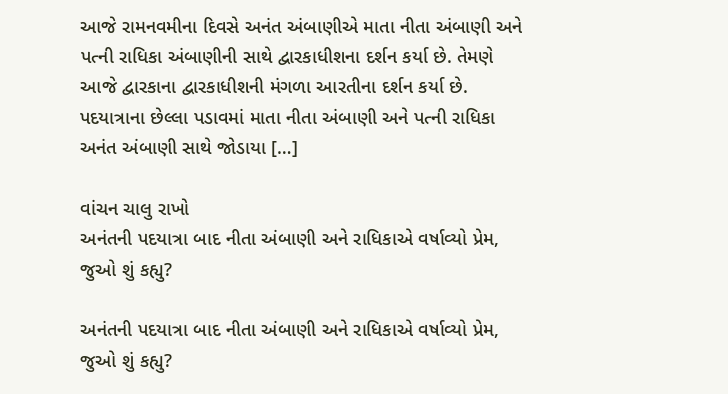આજે રામનવમીના દિવસે અનંત અંબાણીએ માતા નીતા અંબાણી અને પત્ની રાધિકા અંબાણીની સાથે દ્વારકાધીશના દર્શન કર્યા છે. તેમણે આજે દ્વારકાના દ્વારકાધીશની મંગળા આરતીના દર્શન કર્યા છે. પદયાત્રાના છેલ્લા પડાવમાં માતા નીતા અંબાણી અને પત્ની રાધિકા અનંત અંબાણી સાથે જોડાયા […]

વાંચન ચાલુ રાખો
અનંતની પદયાત્રા બાદ નીતા અંબાણી અને રાધિકાએ વર્ષાવ્યો પ્રેમ, જુઓ શું કહ્યુ?

અનંતની પદયાત્રા બાદ નીતા અંબાણી અને રાધિકાએ વર્ષાવ્યો પ્રેમ, જુઓ શું કહ્યુ?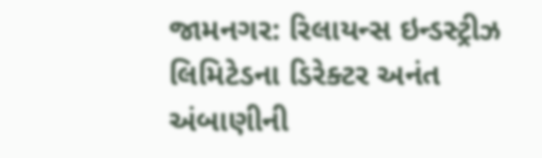જામનગર: રિલાયન્સ ઇન્ડસ્ટ્રીઝ લિમિટેડના ડિરેક્ટર અનંત અંબાણીની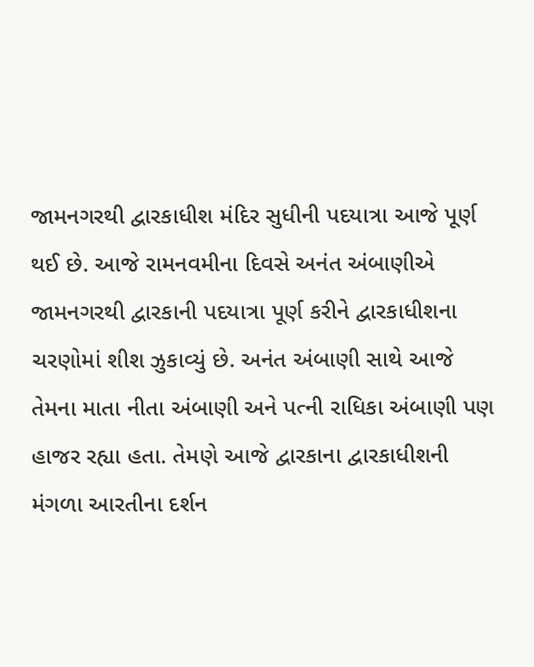જામનગરથી દ્વારકાધીશ મંદિર સુધીની પદયાત્રા આજે પૂર્ણ થઈ છે. આજે રામનવમીના દિવસે અનંત અંબાણીએ જામનગરથી દ્વારકાની પદયાત્રા પૂર્ણ કરીને દ્વારકાધીશના ચરણોમાં શીશ ઝુકાવ્યું છે. અનંત અંબાણી સાથે આજે તેમના માતા નીતા અંબાણી અને પત્ની રાધિકા અંબાણી પણ હાજર રહ્યા હતા. તેમણે આજે દ્વારકાના દ્વારકાધીશની મંગળા આરતીના દર્શન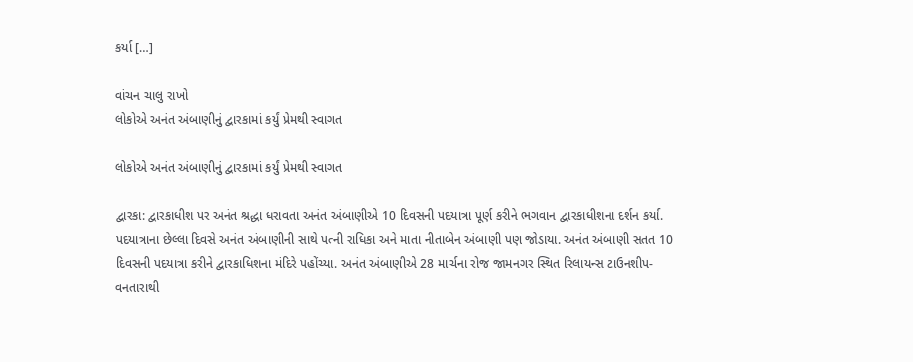કર્યા […]

વાંચન ચાલુ રાખો
લોકોએ અનંત અંબાણીનું દ્વારકામાં કર્યું પ્રેમથી સ્વાગત

લોકોએ અનંત અંબાણીનું દ્વારકામાં કર્યું પ્રેમથી સ્વાગત

દ્વારકા: દ્વારકાધીશ પર અનંત શ્રદ્ધા ધરાવતા અનંત અંબાણીએ 10 દિવસની પદયાત્રા પૂર્ણ કરીને ભગવાન દ્વારકાધીશના દર્શન કર્યા. પદયાત્રાના છેલ્લા દિવસે અનંત અંબાણીની સાથે પત્ની રાધિકા અને માતા નીતાબેન અંબાણી પણ જોડાયા. અનંત અંબાણી સતત 10 દિવસની પદયાત્રા કરીને દ્વારકાધિશના મંદિરે પહોંચ્યા. અનંત અંબાણીએ 28 માર્ચના રોજ જામનગર સ્થિત રિલાયન્સ ટાઉનશીપ-વનતારાથી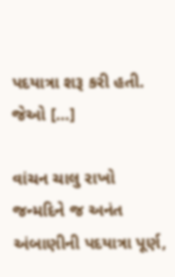પદયાત્રા શરૂ કરી હતી. જેઓ […]

વાંચન ચાલુ રાખો
જન્મદિને જ અનંત અંબાણીની પદયાત્રા પૂર્ણ,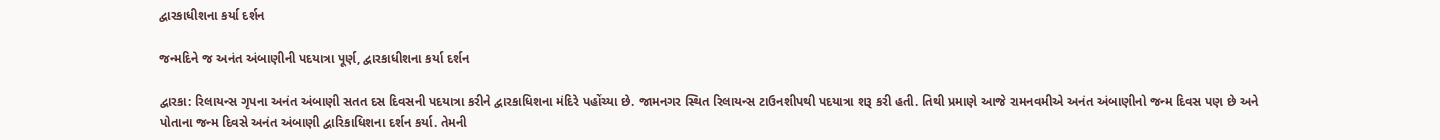દ્વારકાધીશના કર્યા દર્શન

જન્મદિને જ અનંત અંબાણીની પદયાત્રા પૂર્ણ, દ્વારકાધીશના કર્યા દર્શન

દ્વારકા: રિલાયન્સ ગૃપના અનંત અંબાણી સતત દસ દિવસની પદયાત્રા કરીને દ્વારકાધિશના મંદિરે પહોંચ્યા છે. જામનગર સ્થિત રિલાયન્સ ટાઉનશીપથી પદયાત્રા શરૂ કરી હતી. તિથી પ્રમાણે આજે રામનવમીએ અનંત અંબાણીનો જન્મ દિવસ પણ છે અને પોતાના જન્મ દિવસે અનંત અંબાણી દ્વારિકાધિશના દર્શન કર્યા. તેમની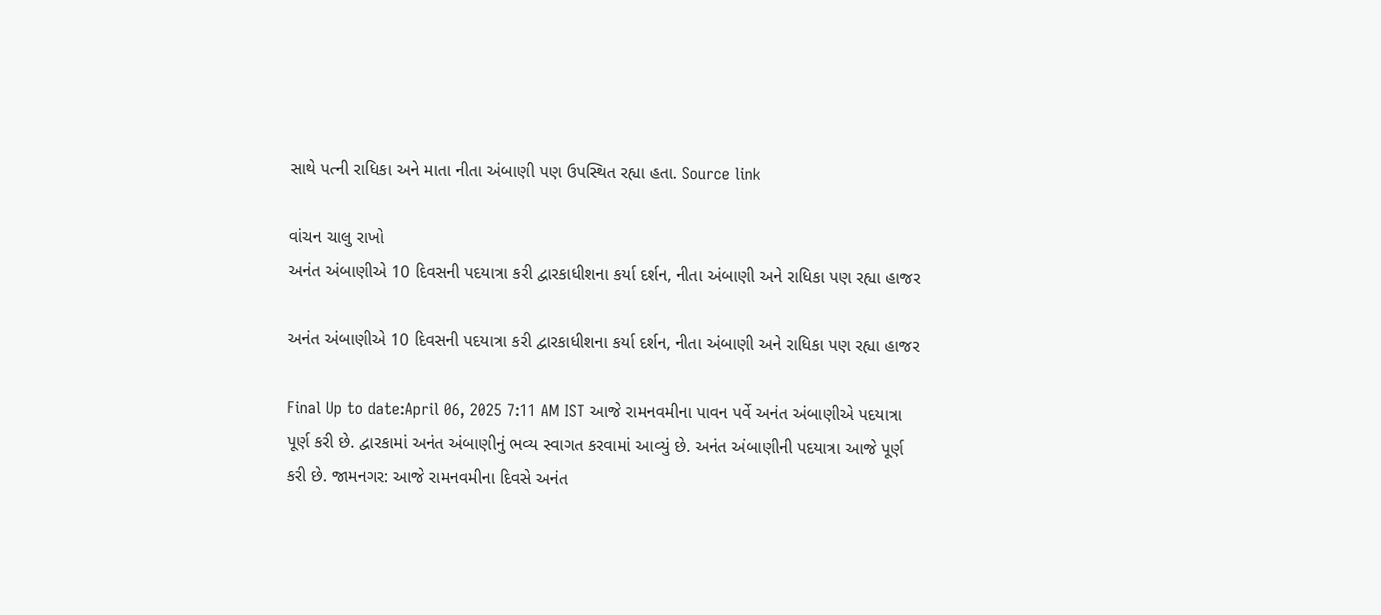સાથે પત્ની રાધિકા અને માતા નીતા અંબાણી પણ ઉપસ્થિત રહ્યા હતા. Source link

વાંચન ચાલુ રાખો
અનંત અંબાણીએ 10 દિવસની પદયાત્રા કરી દ્વારકાધીશના કર્યા દર્શન, નીતા અંબાણી અને રાધિકા પણ રહ્યા હાજર

અનંત અંબાણીએ 10 દિવસની પદયાત્રા કરી દ્વારકાધીશના કર્યા દર્શન, નીતા અંબાણી અને રાધિકા પણ રહ્યા હાજર

Final Up to date:April 06, 2025 7:11 AM IST આજે રામનવમીના પાવન પર્વે અનંત અંબાણીએ પદયાત્રા પૂર્ણ કરી છે. દ્વારકામાં અનંત અંબાણીનું ભવ્ય સ્વાગત કરવામાં આવ્યું છે. અનંત અંબાણીની પદયાત્રા આજે પૂર્ણ કરી છે. જામનગર: આજે રામનવમીના દિવસે અનંત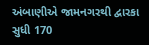અંબાણીએ જામનગરથી દ્વારકા સુધી 170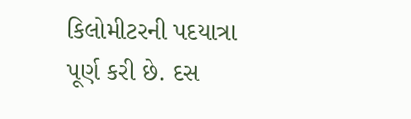કિલોમીટરની પદયાત્રા પૂર્ણ કરી છે. દસ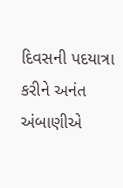દિવસની પદયાત્રા કરીને અનંત અંબાણીએ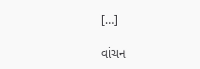[…]

વાંચન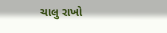ચાલુ રાખો